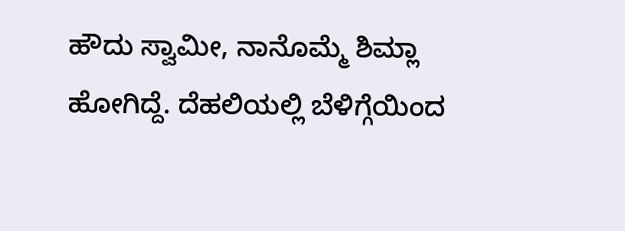ಹೌದು ಸ್ವಾಮೀ, ನಾನೊಮ್ಮೆ ಶಿಮ್ಲಾ ಹೋಗಿದ್ದೆ. ದೆಹಲಿಯಲ್ಲಿ ಬೆಳಿಗ್ಗೆಯಿಂದ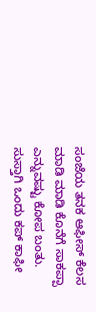ಸಂಜೆಯ ತನಕ ಆಫೀಸ್ ಕೆಲಸ ಮಾಡಿ ಮಾಡಿ ಕೊನೆಗೆ ಸಾಕಪ್ಪಾ ಎನ್ನುವಷ್ಟು ಕೋಪ ಬಂತು. ಸುಸ್ತಾಗಿ ಒಂದು ಕಪ್ ಕಾಫೀ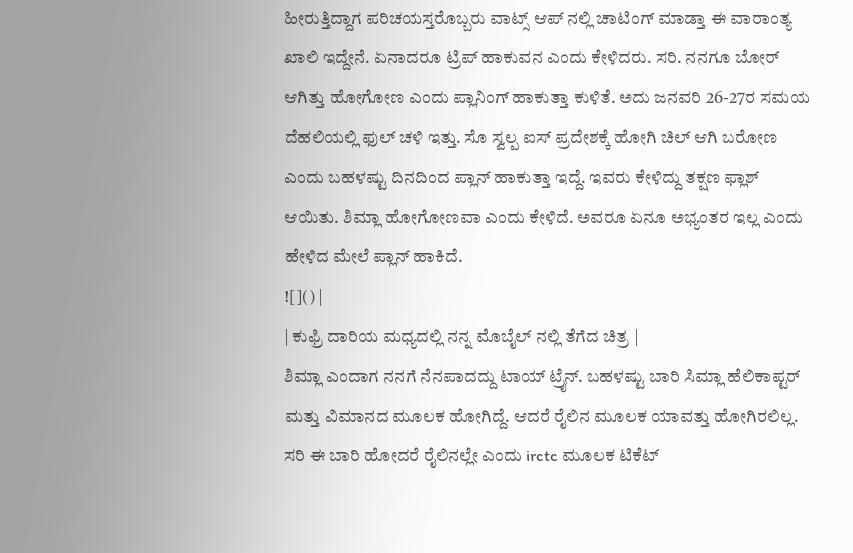ಹೀರುತ್ತಿದ್ದಾಗ ಪರಿಚಯಸ್ತರೊಬ್ಬರು ವಾಟ್ಸ್ ಆಪ್ ನಲ್ಲಿ ಚಾಟಿಂಗ್ ಮಾಡ್ತಾ ಈ ವಾರಾಂತ್ಯ ಖಾಲಿ ಇದ್ದೇನೆ. ಏನಾದರೂ ಟ್ರಿಪ್ ಹಾಕುವನ ಎಂದು ಕೇಳಿದರು. ಸರಿ. ನನಗೂ ಬೋರ್ ಆಗಿತ್ತು ಹೋಗೋಣ ಎಂದು ಪ್ಲಾನಿಂಗ್ ಹಾಕುತ್ತಾ ಕುಳಿತೆ. ಅದು ಜನವರಿ 26-27ರ ಸಮಯ ದೆಹಲಿಯಲ್ಲಿ ಫುಲ್ ಚಳಿ ಇತ್ತು. ಸೊ ಸ್ವಲ್ಪ ಐಸ್ ಪ್ರದೇಶಕ್ಕೆ ಹೋಗಿ ಚಿಲ್ ಆಗಿ ಬರೋಣ ಎಂದು ಬಹಳಷ್ಟು ದಿನದಿಂದ ಪ್ಲಾನ್ ಹಾಕುತ್ತಾ ಇದ್ದೆ. ಇವರು ಕೇಳಿದ್ದು ತಕ್ಷಣ ಫ್ಲಾಶ್ ಆಯಿತು. ಶಿಮ್ಲಾ ಹೋಗೋಣವಾ ಎಂದು ಕೇಳಿದೆ. ಅವರೂ ಏನೂ ಅಭ್ಯಂತರ ಇಲ್ಲ ಎಂದು ಹೇಳಿದ ಮೇಲೆ ಪ್ಲಾನ್ ಹಾಕಿದೆ.
![]() |
| ಕುಫ್ರಿ ದಾರಿಯ ಮಧ್ಯದಲ್ಲಿ ನನ್ನ ಮೊಬೈಲ್ ನಲ್ಲಿ ತೆಗೆದ ಚಿತ್ರ |
ಶಿಮ್ಲಾ ಎಂದಾಗ ನನಗೆ ನೆನಪಾದದ್ದು ಟಾಯ್ ಟ್ರೈನ್. ಬಹಳಷ್ಟು ಬಾರಿ ಸಿಮ್ಲಾ ಹೆಲಿಕಾಪ್ಟರ್ ಮತ್ತು ವಿಮಾನದ ಮೂಲಕ ಹೋಗಿದ್ದೆ. ಆದರೆ ರೈಲಿನ ಮೂಲಕ ಯಾವತ್ತು ಹೋಗಿರಲಿಲ್ಲ. ಸರಿ ಈ ಬಾರಿ ಹೋದರೆ ರೈಲಿನಲ್ಲೇ ಎಂದು irctc ಮೂಲಕ ಟಿಕೆಟ್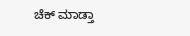ಚೆಕ್ ಮಾಡ್ತಾ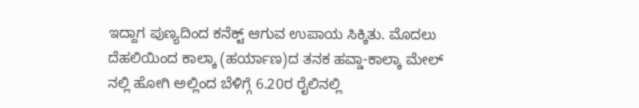ಇದ್ದಾಗ ಪುಣ್ಯದಿಂದ ಕನೆಕ್ಟ್ ಆಗುವ ಉಪಾಯ ಸಿಕ್ಕಿತು. ಮೊದಲು ದೆಹಲಿಯಿಂದ ಕಾಲ್ಕಾ (ಹರ್ಯಾಣ)ದ ತನಕ ಹವ್ಡಾ-ಕಾಲ್ಕಾ ಮೇಲ್ ನಲ್ಲಿ ಹೋಗಿ ಅಲ್ಲಿಂದ ಬೆಳಿಗ್ಗೆ 6.20ರ ರೈಲಿನಲ್ಲಿ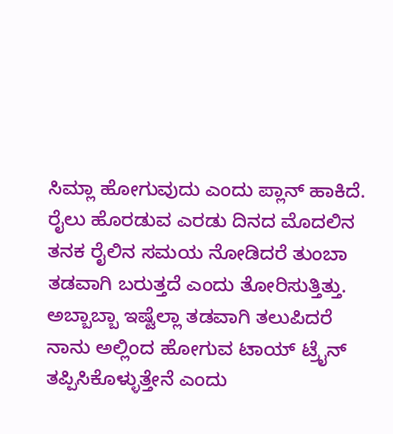ಸಿಮ್ಲಾ ಹೋಗುವುದು ಎಂದು ಪ್ಲಾನ್ ಹಾಕಿದೆ. ರೈಲು ಹೊರಡುವ ಎರಡು ದಿನದ ಮೊದಲಿನ ತನಕ ರೈಲಿನ ಸಮಯ ನೋಡಿದರೆ ತುಂಬಾ ತಡವಾಗಿ ಬರುತ್ತದೆ ಎಂದು ತೋರಿಸುತ್ತಿತ್ತು. ಅಬ್ಬಾಬ್ಬಾ ಇಷ್ಟೆಲ್ಲಾ ತಡವಾಗಿ ತಲುಪಿದರೆ ನಾನು ಅಲ್ಲಿಂದ ಹೋಗುವ ಟಾಯ್ ಟ್ರೈನ್ ತಪ್ಪಿಸಿಕೊಳ್ಳುತ್ತೇನೆ ಎಂದು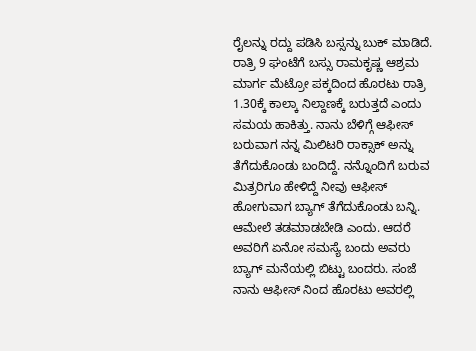ರೈಲನ್ನು ರದ್ದು ಪಡಿಸಿ ಬಸ್ಸನ್ನು ಬುಕ್ ಮಾಡಿದೆ. ರಾತ್ರಿ 9 ಘಂಟೆಗೆ ಬಸ್ಸು ರಾಮಕೃಷ್ಣ ಆಶ್ರಮ ಮಾರ್ಗ ಮೆಟ್ರೋ ಪಕ್ಕದಿಂದ ಹೊರಟು ರಾತ್ರಿ 1.30ಕ್ಕೆ ಕಾಲ್ಕಾ ನಿಲ್ದಾಣಕ್ಕೆ ಬರುತ್ತದೆ ಎಂದು ಸಮಯ ಹಾಕಿತ್ತು. ನಾನು ಬೆಳಿಗ್ಗೆ ಆಫೀಸ್ ಬರುವಾಗ ನನ್ನ ಮಿಲಿಟರಿ ರಾಕ್ಸಾಕ್ ಅನ್ನು ತೆಗೆದುಕೊಂಡು ಬಂದಿದ್ದೆ. ನನ್ನೊಂದಿಗೆ ಬರುವ ಮಿತ್ರರಿಗೂ ಹೇಳಿದ್ದೆ ನೀವು ಆಫೀಸ್ ಹೋಗುವಾಗ ಬ್ಯಾಗ್ ತೆಗೆದುಕೊಂಡು ಬನ್ನಿ. ಆಮೇಲೆ ತಡಮಾಡಬೇಡಿ ಎಂದು. ಆದರೆ ಅವರಿಗೆ ಏನೋ ಸಮಸ್ಯೆ ಬಂದು ಅವರು ಬ್ಯಾಗ್ ಮನೆಯಲ್ಲಿ ಬಿಟ್ಟು ಬಂದರು. ಸಂಜೆ ನಾನು ಆಫೀಸ್ ನಿಂದ ಹೊರಟು ಅವರಲ್ಲಿ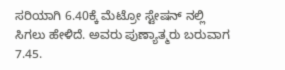ಸರಿಯಾಗಿ 6.40ಕ್ಕೆ ಮೆಟ್ರೋ ಸ್ಟೇಷನ್ ನಲ್ಲಿ ಸಿಗಲು ಹೇಳಿದೆ. ಅವರು ಪುಣ್ಯಾತ್ಮರು ಬರುವಾಗ 7.45.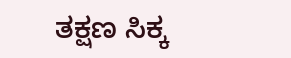ತಕ್ಷಣ ಸಿಕ್ಕ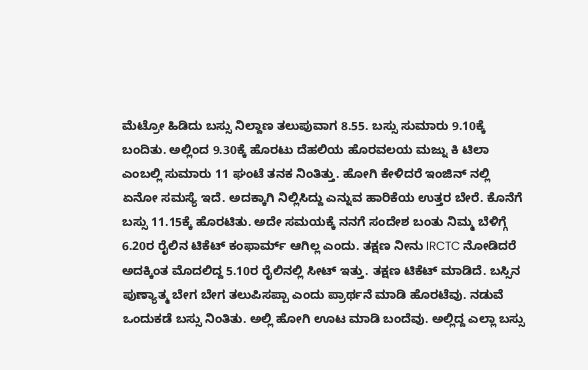ಮೆಟ್ರೋ ಹಿಡಿದು ಬಸ್ಸು ನಿಲ್ದಾಣ ತಲುಪುವಾಗ 8.55. ಬಸ್ಸು ಸುಮಾರು 9.10ಕ್ಕೆ ಬಂದಿತು. ಅಲ್ಲಿಂದ 9.30ಕ್ಕೆ ಹೊರಟು ದೆಹಲಿಯ ಹೊರವಲಯ ಮಜ್ನು ಕಿ ಟಿಲಾ ಎಂಬಲ್ಲಿ ಸುಮಾರು 11 ಘಂಟೆ ತನಕ ನಿಂತಿತ್ತು. ಹೋಗಿ ಕೇಳಿದರೆ ಇಂಜಿನ್ ನಲ್ಲಿ ಏನೋ ಸಮಸ್ಯೆ ಇದೆ. ಅದಕ್ಕಾಗಿ ನಿಲ್ಲಿಸಿದ್ದು ಎನ್ನುವ ಹಾರಿಕೆಯ ಉತ್ತರ ಬೇರೆ. ಕೊನೆಗೆ ಬಸ್ಸು 11.15ಕ್ಕೆ ಹೊರಟಿತು. ಅದೇ ಸಮಯಕ್ಕೆ ನನಗೆ ಸಂದೇಶ ಬಂತು ನಿಮ್ಮ ಬೆಳಿಗ್ಗೆ 6.20ರ ರೈಲಿನ ಟಿಕೆಟ್ ಕಂಫಾರ್ಮ್ ಆಗಿಲ್ಲ ಎಂದು. ತಕ್ಷಣ ನೀನು IRCTC ನೋಡಿದರೆ ಅದಕ್ಕಿಂತ ಮೊದಲಿದ್ದ 5.10ರ ರೈಲಿನಲ್ಲಿ ಸೀಟ್ ಇತ್ತು. ತಕ್ಷಣ ಟಿಕೆಟ್ ಮಾಡಿದೆ. ಬಸ್ಸಿನ ಪುಣ್ಯಾತ್ಮ ಬೇಗ ಬೇಗ ತಲುಪಿಸಪ್ಪಾ ಎಂದು ಪ್ರಾರ್ಥನೆ ಮಾಡಿ ಹೊರಟೆವು. ನಡುವೆ ಒಂದುಕಡೆ ಬಸ್ಸು ನಿಂತಿತು. ಅಲ್ಲಿ ಹೋಗಿ ಊಟ ಮಾಡಿ ಬಂದೆವು. ಅಲ್ಲಿದ್ದ ಎಲ್ಲಾ ಬಸ್ಸು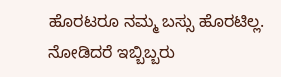ಹೊರಟರೂ ನಮ್ಮ ಬಸ್ಸು ಹೊರಟಿಲ್ಲ. ನೋಡಿದರೆ ಇಬ್ಬಿಬ್ಬರು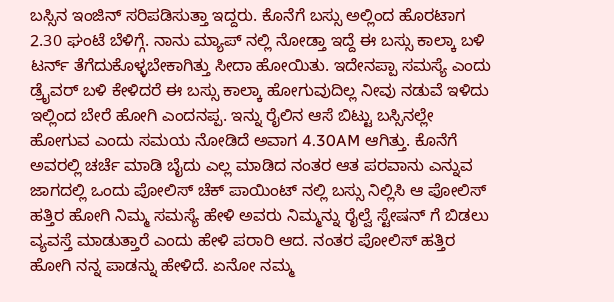ಬಸ್ಸಿನ ಇಂಜಿನ್ ಸರಿಪಡಿಸುತ್ತಾ ಇದ್ದರು. ಕೊನೆಗೆ ಬಸ್ಸು ಅಲ್ಲಿಂದ ಹೊರಟಾಗ 2.30 ಘಂಟೆ ಬೆಳಿಗ್ಗೆ. ನಾನು ಮ್ಯಾಪ್ ನಲ್ಲಿ ನೋಡ್ತಾ ಇದ್ದೆ ಈ ಬಸ್ಸು ಕಾಲ್ಕಾ ಬಳಿ ಟರ್ನ್ ತೆಗೆದುಕೊಳ್ಳಬೇಕಾಗಿತ್ತು ಸೀದಾ ಹೋಯಿತು. ಇದೇನಪ್ಪಾ ಸಮಸ್ಯೆ ಎಂದು ಡ್ರೈವರ್ ಬಳಿ ಕೇಳಿದರೆ ಈ ಬಸ್ಸು ಕಾಲ್ಕಾ ಹೋಗುವುದಿಲ್ಲ ನೀವು ನಡುವೆ ಇಳಿದು ಇಲ್ಲಿಂದ ಬೇರೆ ಹೋಗಿ ಎಂದನಪ್ಪ. ಇನ್ನು ರೈಲಿನ ಆಸೆ ಬಿಟ್ಟು ಬಸ್ಸಿನಲ್ಲೇ ಹೋಗುವ ಎಂದು ಸಮಯ ನೋಡಿದೆ ಅವಾಗ 4.30AM ಆಗಿತ್ತು. ಕೊನೆಗೆ ಅವರಲ್ಲಿ ಚರ್ಚೆ ಮಾಡಿ ಬೈದು ಎಲ್ಲ ಮಾಡಿದ ನಂತರ ಆತ ಪರವಾನು ಎನ್ನುವ ಜಾಗದಲ್ಲಿ ಒಂದು ಪೋಲಿಸ್ ಚೆಕ್ ಪಾಯಿಂಟ್ ನಲ್ಲಿ ಬಸ್ಸು ನಿಲ್ಲಿಸಿ ಆ ಪೋಲಿಸ್ ಹತ್ತಿರ ಹೋಗಿ ನಿಮ್ಮ ಸಮಸ್ಯೆ ಹೇಳಿ ಅವರು ನಿಮ್ಮನ್ನು ರೈಲ್ವೆ ಸ್ಟೇಷನ್ ಗೆ ಬಿಡಲು ವ್ಯವಸ್ತೆ ಮಾಡುತ್ತಾರೆ ಎಂದು ಹೇಳಿ ಪರಾರಿ ಆದ. ನಂತರ ಪೋಲಿಸ್ ಹತ್ತಿರ ಹೋಗಿ ನನ್ನ ಪಾಡನ್ನು ಹೇಳಿದೆ. ಏನೋ ನಮ್ಮ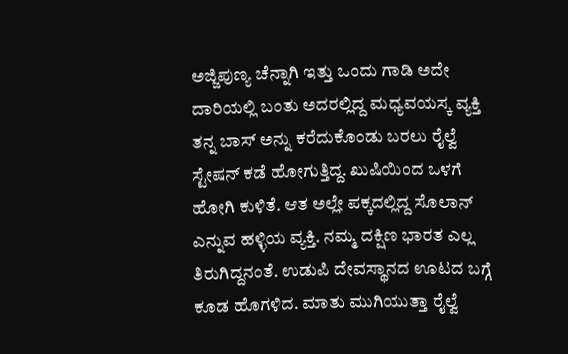ಅಜ್ಜಿಪುಣ್ಯ ಚೆನ್ನಾಗಿ ಇತ್ತು ಒಂದು ಗಾಡಿ ಅದೇ ದಾರಿಯಲ್ಲಿ ಬಂತು ಅದರಲ್ಲಿದ್ದ ಮಧ್ಯವಯಸ್ಕ ವ್ಯಕ್ತಿ ತನ್ನ ಬಾಸ್ ಅನ್ನು ಕರೆದುಕೊಂಡು ಬರಲು ರೈಲ್ವೆ ಸ್ಟೇಷನ್ ಕಡೆ ಹೋಗುತ್ತಿದ್ದ. ಖುಷಿಯಿಂದ ಒಳಗೆ ಹೋಗಿ ಕುಳಿತೆ. ಆತ ಅಲ್ಲೇ ಪಕ್ಕದಲ್ಲಿದ್ದ ಸೊಲಾನ್ ಎನ್ನುವ ಹಳ್ಳಿಯ ವ್ಯಕ್ತಿ. ನಮ್ಮ ದಕ್ಷಿಣ ಭಾರತ ಎಲ್ಲ ತಿರುಗಿದ್ದನಂತೆ. ಉಡುಪಿ ದೇವಸ್ಥಾನದ ಊಟದ ಬಗ್ಗೆ ಕೂಡ ಹೊಗಳಿದ. ಮಾತು ಮುಗಿಯುತ್ತಾ ರೈಲ್ವೆ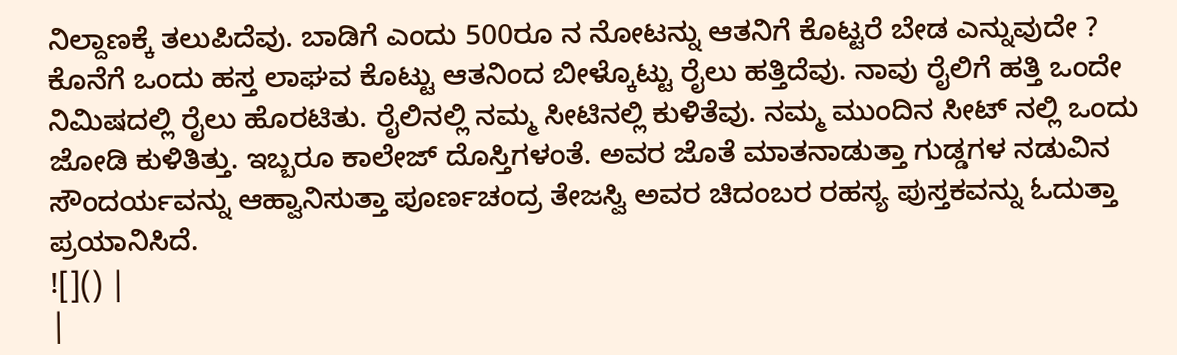ನಿಲ್ದಾಣಕ್ಕೆ ತಲುಪಿದೆವು. ಬಾಡಿಗೆ ಎಂದು 500ರೂ ನ ನೋಟನ್ನು ಆತನಿಗೆ ಕೊಟ್ಟರೆ ಬೇಡ ಎನ್ನುವುದೇ ? ಕೊನೆಗೆ ಒಂದು ಹಸ್ತ ಲಾಘವ ಕೊಟ್ಟು ಆತನಿಂದ ಬೀಳ್ಕೊಟ್ಟು ರೈಲು ಹತ್ತಿದೆವು. ನಾವು ರೈಲಿಗೆ ಹತ್ತಿ ಒಂದೇ ನಿಮಿಷದಲ್ಲಿ ರೈಲು ಹೊರಟಿತು. ರೈಲಿನಲ್ಲಿ ನಮ್ಮ ಸೀಟಿನಲ್ಲಿ ಕುಳಿತೆವು. ನಮ್ಮ ಮುಂದಿನ ಸೀಟ್ ನಲ್ಲಿ ಒಂದು ಜೋಡಿ ಕುಳಿತಿತ್ತು. ಇಬ್ಬರೂ ಕಾಲೇಜ್ ದೊಸ್ತಿಗಳಂತೆ. ಅವರ ಜೊತೆ ಮಾತನಾಡುತ್ತಾ ಗುಡ್ಡಗಳ ನಡುವಿನ ಸೌಂದರ್ಯವನ್ನು ಆಹ್ವಾನಿಸುತ್ತಾ ಪೂರ್ಣಚಂದ್ರ ತೇಜಸ್ವಿ ಅವರ ಚಿದಂಬರ ರಹಸ್ಯ ಪುಸ್ತಕವನ್ನು ಓದುತ್ತಾ ಪ್ರಯಾನಿಸಿದೆ.
![]() |
|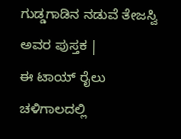ಗುಡ್ಡಗಾಡಿನ ನಡುವೆ ತೇಜಸ್ವಿ ಅವರ ಪುಸ್ತಕ |
ಈ ಟಾಯ್ ರೈಲು ಚಳಿಗಾಲದಲ್ಲಿ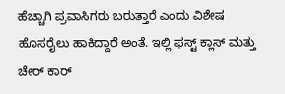ಹೆಚ್ಚಾಗಿ ಪ್ರವಾಸಿಗರು ಬರುತ್ತಾರೆ ಎಂದು ವಿಶೇಷ ಹೊಸರೈಲು ಹಾಕಿದ್ದಾರೆ ಅಂತೆ. ಇಲ್ಲಿ ಫಸ್ಟ್ ಕ್ಲಾಸ್ ಮತ್ತು ಚೇರ್ ಕಾರ್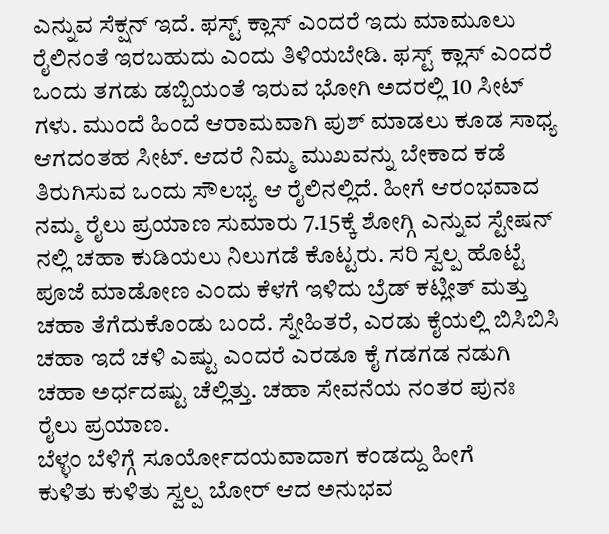ಎನ್ನುವ ಸೆಕ್ಷನ್ ಇದೆ. ಫಸ್ಟ್ ಕ್ಲಾಸ್ ಎಂದರೆ ಇದು ಮಾಮೂಲು ರೈಲಿನಂತೆ ಇರಬಹುದು ಎಂದು ತಿಳಿಯಬೇಡಿ. ಫಸ್ಟ್ ಕ್ಲಾಸ್ ಎಂದರೆ ಒಂದು ತಗಡು ಡಬ್ಬಿಯಂತೆ ಇರುವ ಭೋಗಿ ಅದರಲ್ಲಿ 10 ಸೀಟ್ ಗಳು. ಮುಂದೆ ಹಿಂದೆ ಆರಾಮವಾಗಿ ಪುಶ್ ಮಾಡಲು ಕೂಡ ಸಾಧ್ಯ ಆಗದಂತಹ ಸೀಟ್. ಆದರೆ ನಿಮ್ಮ ಮುಖವನ್ನು ಬೇಕಾದ ಕಡೆ ತಿರುಗಿಸುವ ಒಂದು ಸೌಲಭ್ಯ ಆ ರೈಲಿನಲ್ಲಿದೆ. ಹೀಗೆ ಆರಂಭವಾದ ನಮ್ಮ ರೈಲು ಪ್ರಯಾಣ ಸುಮಾರು 7.15ಕ್ಕೆ ಶೋಗ್ಗಿ ಎನ್ನುವ ಸ್ಟೇಷನ್ ನಲ್ಲಿ ಚಹಾ ಕುಡಿಯಲು ನಿಲುಗಡೆ ಕೊಟ್ಟರು. ಸರಿ ಸ್ವಲ್ಪ ಹೊಟ್ಟೆ ಪೂಜೆ ಮಾಡೋಣ ಎಂದು ಕೆಳಗೆ ಇಳಿದು ಬ್ರೆಡ್ ಕಟ್ಲೀತ್ ಮತ್ತು ಚಹಾ ತೆಗೆದುಕೊಂಡು ಬಂದೆ. ಸ್ನೇಹಿತರೆ, ಎರಡು ಕೈಯಲ್ಲಿ ಬಿಸಿಬಿಸಿ ಚಹಾ ಇದೆ ಚಳಿ ಎಷ್ಟು ಎಂದರೆ ಎರಡೂ ಕೈ ಗಡಗಡ ನಡುಗಿ ಚಹಾ ಅರ್ಧದಷ್ಟು ಚೆಲ್ಲಿತ್ತು. ಚಹಾ ಸೇವನೆಯ ನಂತರ ಪುನಃ ರೈಲು ಪ್ರಯಾಣ.
ಬೆಳ್ಳಂ ಬೆಳಿಗ್ಗೆ ಸೂರ್ಯೋದಯವಾದಾಗ ಕಂಡದ್ದು ಹೀಗೆ
ಕುಳಿತು ಕುಳಿತು ಸ್ವಲ್ಪ ಬೋರ್ ಆದ ಅನುಭವ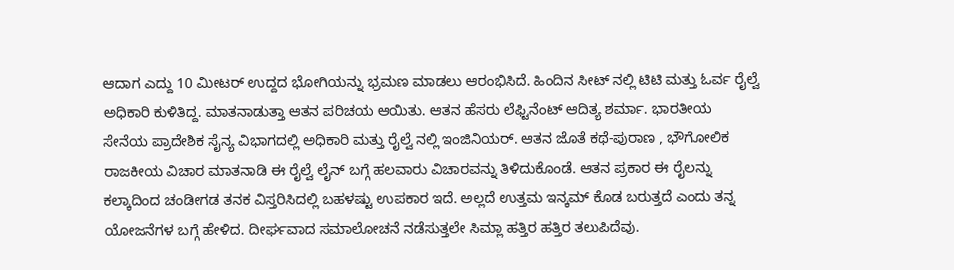ಆದಾಗ ಎದ್ದು 10 ಮೀಟರ್ ಉದ್ದದ ಭೋಗಿಯನ್ನು ಭ್ರಮಣ ಮಾಡಲು ಆರಂಭಿಸಿದೆ. ಹಿಂದಿನ ಸೀಟ್ ನಲ್ಲಿ ಟಿಟಿ ಮತ್ತು ಓರ್ವ ರೈಲ್ವೆ ಅಧಿಕಾರಿ ಕುಳಿತಿದ್ದ. ಮಾತನಾಡುತ್ತಾ ಆತನ ಪರಿಚಯ ಆಯಿತು. ಆತನ ಹೆಸರು ಲೆಫ್ಟಿನೆಂಟ್ ಆದಿತ್ಯ ಶರ್ಮಾ. ಭಾರತೀಯ ಸೇನೆಯ ಪ್ರಾದೇಶಿಕ ಸೈನ್ಯ ವಿಭಾಗದಲ್ಲಿ ಅಧಿಕಾರಿ ಮತ್ತು ರೈಲ್ವೆ ನಲ್ಲಿ ಇಂಜಿನಿಯರ್. ಆತನ ಜೊತೆ ಕಥೆ-ಪುರಾಣ , ಭೌಗೋಲಿಕ ರಾಜಕೀಯ ವಿಚಾರ ಮಾತನಾಡಿ ಈ ರೈಲ್ವೆ ಲೈನ್ ಬಗ್ಗೆ ಹಲವಾರು ವಿಚಾರವನ್ನು ತಿಳಿದುಕೊಂಡೆ. ಆತನ ಪ್ರಕಾರ ಈ ರೈಲನ್ನು ಕಲ್ಕಾದಿಂದ ಚಂಡೀಗಡ ತನಕ ವಿಸ್ತರಿಸಿದಲ್ಲಿ ಬಹಳಷ್ಟು ಉಪಕಾರ ಇದೆ. ಅಲ್ಲದೆ ಉತ್ತಮ ಇನ್ಕಮ್ ಕೊಡ ಬರುತ್ತದೆ ಎಂದು ತನ್ನ ಯೋಜನೆಗಳ ಬಗ್ಗೆ ಹೇಳಿದ. ದೀರ್ಘವಾದ ಸಮಾಲೋಚನೆ ನಡೆಸುತ್ತಲೇ ಸಿಮ್ಲಾ ಹತ್ತಿರ ಹತ್ತಿರ ತಲುಪಿದೆವು.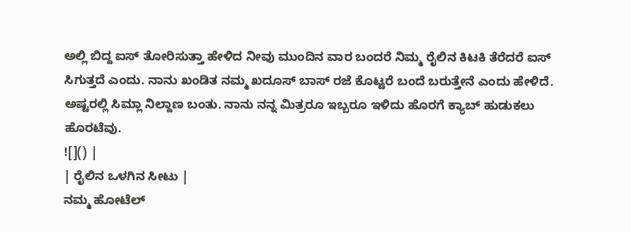ಅಲ್ಲಿ ಬಿದ್ದ ಐಸ್ ತೋರಿಸುತ್ತಾ ಹೇಳಿದ ನೀವು ಮುಂದಿನ ವಾರ ಬಂದರೆ ನಿಮ್ಮ ರೈಲಿನ ಕಿಟಕಿ ತೆರೆದರೆ ಐಸ್ ಸಿಗುತ್ತದೆ ಎಂದು. ನಾನು ಖಂಡಿತ ನಮ್ಮ ಖದೂಸ್ ಬಾಸ್ ರಜೆ ಕೊಟ್ಟರೆ ಬಂದೆ ಬರುತ್ತೇನೆ ಎಂದು ಹೇಳಿದೆ. ಅಷ್ಟರಲ್ಲಿ ಸಿಮ್ಲಾ ನಿಲ್ದಾಣ ಬಂತು. ನಾನು ನನ್ನ ಮಿತ್ರರೂ ಇಬ್ಬರೂ ಇಳಿದು ಹೊರಗೆ ಕ್ಯಾಬ್ ಹುಡುಕಲು ಹೊರಟೆವು.
![]() |
| ರೈಲಿನ ಒಳಗಿನ ಸೀಟು |
ನಮ್ಮ ಹೋಟೆಲ್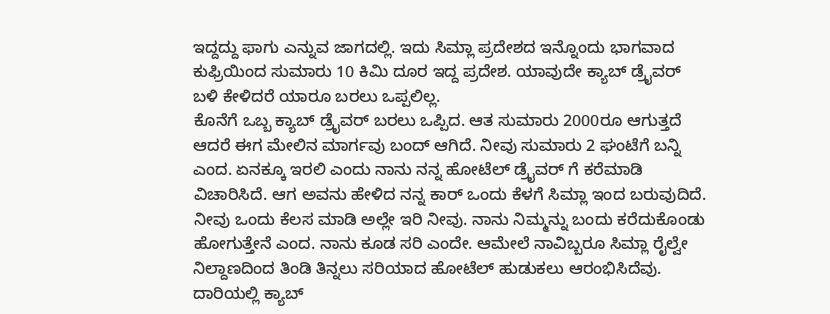ಇದ್ದದ್ದು ಫಾಗು ಎನ್ನುವ ಜಾಗದಲ್ಲಿ. ಇದು ಸಿಮ್ಲಾ ಪ್ರದೇಶದ ಇನ್ನೊಂದು ಭಾಗವಾದ ಕುಫ್ರಿಯಿಂದ ಸುಮಾರು 10 ಕಿಮಿ ದೂರ ಇದ್ದ ಪ್ರದೇಶ. ಯಾವುದೇ ಕ್ಯಾಬ್ ಡ್ರೈವರ್ ಬಳಿ ಕೇಳಿದರೆ ಯಾರೂ ಬರಲು ಒಪ್ಪಲಿಲ್ಲ.
ಕೊನೆಗೆ ಒಬ್ಬ ಕ್ಯಾಬ್ ಡ್ರೈವರ್ ಬರಲು ಒಪ್ಪಿದ. ಆತ ಸುಮಾರು 2000ರೂ ಆಗುತ್ತದೆ ಆದರೆ ಈಗ ಮೇಲಿನ ಮಾರ್ಗವು ಬಂದ್ ಆಗಿದೆ. ನೀವು ಸುಮಾರು 2 ಘಂಟೆಗೆ ಬನ್ನಿ ಎಂದ. ಏನಕ್ಕೂ ಇರಲಿ ಎಂದು ನಾನು ನನ್ನ ಹೋಟೆಲ್ ಡ್ರೈವರ್ ಗೆ ಕರೆಮಾಡಿ ವಿಚಾರಿಸಿದೆ. ಆಗ ಅವನು ಹೇಳಿದ ನನ್ನ ಕಾರ್ ಒಂದು ಕೆಳಗೆ ಸಿಮ್ಲಾ ಇಂದ ಬರುವುದಿದೆ. ನೀವು ಒಂದು ಕೆಲಸ ಮಾಡಿ ಅಲ್ಲೇ ಇರಿ ನೀವು. ನಾನು ನಿಮ್ಮನ್ನು ಬಂದು ಕರೆದುಕೊಂಡು ಹೋಗುತ್ತೇನೆ ಎಂದ. ನಾನು ಕೂಡ ಸರಿ ಎಂದೇ. ಆಮೇಲೆ ನಾವಿಬ್ಬರೂ ಸಿಮ್ಲಾ ರೈಲ್ವೇ ನಿಲ್ದಾಣದಿಂದ ತಿಂಡಿ ತಿನ್ನಲು ಸರಿಯಾದ ಹೋಟೆಲ್ ಹುಡುಕಲು ಆರಂಭಿಸಿದೆವು. ದಾರಿಯಲ್ಲಿ ಕ್ಯಾಬ್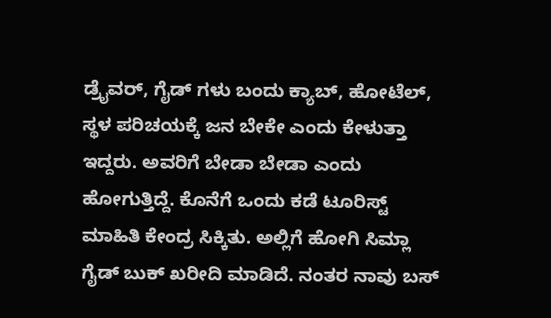ಡ್ರೈವರ್, ಗೈಡ್ ಗಳು ಬಂದು ಕ್ಯಾಬ್, ಹೋಟೆಲ್, ಸ್ಥಳ ಪರಿಚಯಕ್ಕೆ ಜನ ಬೇಕೇ ಎಂದು ಕೇಳುತ್ತಾ ಇದ್ದರು. ಅವರಿಗೆ ಬೇಡಾ ಬೇಡಾ ಎಂದು ಹೋಗುತ್ತಿದ್ದೆ. ಕೊನೆಗೆ ಒಂದು ಕಡೆ ಟೂರಿಸ್ಟ್ ಮಾಹಿತಿ ಕೇಂದ್ರ ಸಿಕ್ಕಿತು. ಅಲ್ಲಿಗೆ ಹೋಗಿ ಸಿಮ್ಲಾ ಗೈಡ್ ಬುಕ್ ಖರೀದಿ ಮಾಡಿದೆ. ನಂತರ ನಾವು ಬಸ್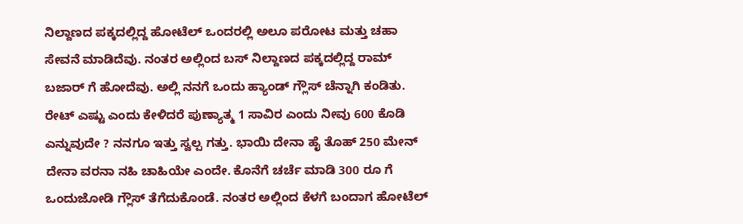ನಿಲ್ದಾಣದ ಪಕ್ಕದಲ್ಲಿದ್ದ ಹೋಟೆಲ್ ಒಂದರಲ್ಲಿ ಅಲೂ ಪರೋಟ ಮತ್ತು ಚಹಾ ಸೇವನೆ ಮಾಡಿದೆವು. ನಂತರ ಅಲ್ಲಿಂದ ಬಸ್ ನಿಲ್ದಾಣದ ಪಕ್ಕದಲ್ಲಿದ್ದ ರಾಮ್ ಬಜಾರ್ ಗೆ ಹೋದೆವು. ಅಲ್ಲಿ ನನಗೆ ಒಂದು ಹ್ಯಾಂಡ್ ಗ್ಲೌಸ್ ಚೆನ್ನಾಗಿ ಕಂಡಿತು. ರೇಟ್ ಎಷ್ಟು ಎಂದು ಕೇಳಿದರೆ ಪುಣ್ಯಾತ್ಮ 1 ಸಾವಿರ ಎಂದು ನೀವು 600 ಕೊಡಿ ಎನ್ನುವುದೇ ? ನನಗೂ ಇತ್ತು ಸ್ವಲ್ಪ ಗತ್ತು. ಭಾಯಿ ದೇನಾ ಹೈ ತೊಹ್ 250 ಮೇನ್ ದೇನಾ ವರನಾ ನಹಿ ಚಾಹಿಯೇ ಎಂದೇ. ಕೊನೆಗೆ ಚರ್ಚೆ ಮಾಡಿ 300 ರೂ ಗೆ ಒಂದುಜೋಡಿ ಗ್ಲೌಸ್ ತೆಗೆದುಕೊಂಡೆ. ನಂತರ ಅಲ್ಲಿಂದ ಕೆಳಗೆ ಬಂದಾಗ ಹೋಟೆಲ್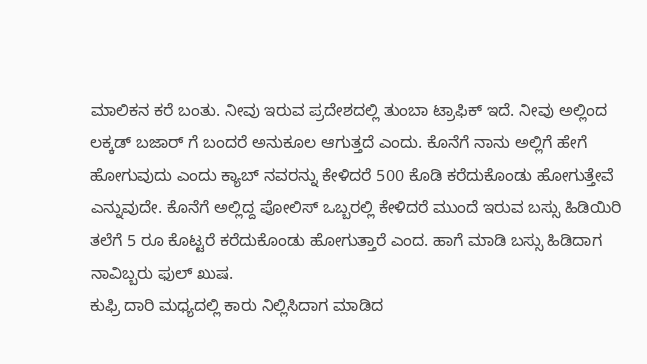ಮಾಲಿಕನ ಕರೆ ಬಂತು. ನೀವು ಇರುವ ಪ್ರದೇಶದಲ್ಲಿ ತುಂಬಾ ಟ್ರಾಫಿಕ್ ಇದೆ. ನೀವು ಅಲ್ಲಿಂದ ಲಕ್ಕಡ್ ಬಜಾರ್ ಗೆ ಬಂದರೆ ಅನುಕೂಲ ಆಗುತ್ತದೆ ಎಂದು. ಕೊನೆಗೆ ನಾನು ಅಲ್ಲಿಗೆ ಹೇಗೆ ಹೋಗುವುದು ಎಂದು ಕ್ಯಾಬ್ ನವರನ್ನು ಕೇಳಿದರೆ 500 ಕೊಡಿ ಕರೆದುಕೊಂಡು ಹೋಗುತ್ತೇವೆ ಎನ್ನುವುದೇ. ಕೊನೆಗೆ ಅಲ್ಲಿದ್ದ ಪೋಲಿಸ್ ಒಬ್ಬರಲ್ಲಿ ಕೇಳಿದರೆ ಮುಂದೆ ಇರುವ ಬಸ್ಸು ಹಿಡಿಯಿರಿ ತಲೆಗೆ 5 ರೂ ಕೊಟ್ಟರೆ ಕರೆದುಕೊಂಡು ಹೋಗುತ್ತಾರೆ ಎಂದ. ಹಾಗೆ ಮಾಡಿ ಬಸ್ಸು ಹಿಡಿದಾಗ ನಾವಿಬ್ಬರು ಫುಲ್ ಖುಷ.
ಕುಫ್ರಿ ದಾರಿ ಮಧ್ಯದಲ್ಲಿ ಕಾರು ನಿಲ್ಲಿಸಿದಾಗ ಮಾಡಿದ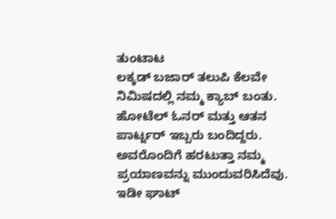ತುಂಟಾಟ
ಲಕ್ಕಡ್ ಬಜಾರ್ ತಲುಪಿ ಕೆಲವೇ ನಿಮಿಷದಲ್ಲಿ ನಮ್ಮ ಕ್ಯಾಬ್ ಬಂತು. ಹೋಟೆಲ್ ಓನರ್ ಮತ್ತು ಆತನ ಪಾರ್ಟ್ನರ್ ಇಬ್ಬರು ಬಂದಿದ್ದರು. ಅವರೊಂದಿಗೆ ಹರಟುತ್ತಾ ನಮ್ಮ ಪ್ರಯಾಣವನ್ನು ಮುಂದುವರಿಸಿದೆವು. ಇಡೀ ಘಾಟ್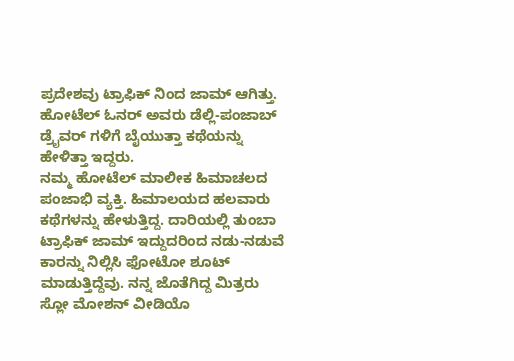ಪ್ರದೇಶವು ಟ್ರಾಫಿಕ್ ನಿಂದ ಜಾಮ್ ಆಗಿತ್ತು. ಹೋಟೆಲ್ ಓನರ್ ಅವರು ಡೆಲ್ಲಿ-ಪಂಜಾಬ್ ಡ್ರೈವರ್ ಗಳಿಗೆ ಬೈಯುತ್ತಾ ಕಥೆಯನ್ನು ಹೇಳಿತ್ತಾ ಇದ್ದರು.
ನಮ್ಮ ಹೋಟೆಲ್ ಮಾಲೀಕ ಹಿಮಾಚಲದ ಪಂಜಾಭಿ ವ್ಯಕ್ತಿ. ಹಿಮಾಲಯದ ಹಲವಾರು ಕಥೆಗಳನ್ನು ಹೇಳುತ್ತಿದ್ದ. ದಾರಿಯಲ್ಲಿ ತುಂಬಾ ಟ್ರಾಫಿಕ್ ಜಾಮ್ ಇದ್ದುದರಿಂದ ನಡು-ನಡುವೆ ಕಾರನ್ನು ನಿಲ್ಲಿಸಿ ಫೋಟೋ ಶೂಟ್ ಮಾಡುತ್ತಿದ್ದೆವು. ನನ್ನ ಜೊತೆಗಿದ್ದ ಮಿತ್ರರು ಸ್ಲೋ ಮೋಶನ್ ವೀಡಿಯೊ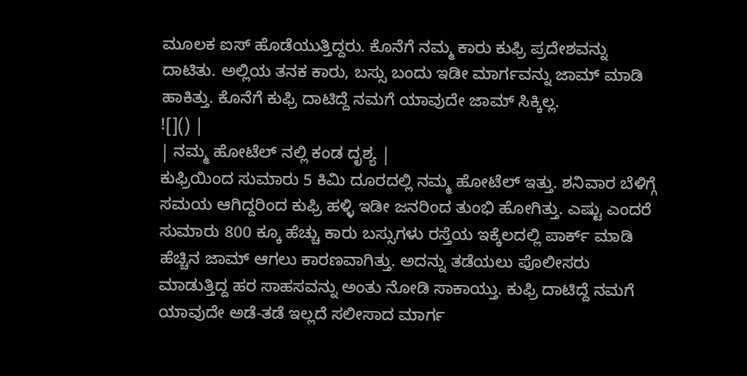ಮೂಲಕ ಐಸ್ ಹೊಡೆಯುತ್ತಿದ್ದರು. ಕೊನೆಗೆ ನಮ್ಮ ಕಾರು ಕುಫ್ರಿ ಪ್ರದೇಶವನ್ನು ದಾಟಿತು. ಅಲ್ಲಿಯ ತನಕ ಕಾರು, ಬಸ್ಸು ಬಂದು ಇಡೀ ಮಾರ್ಗವನ್ನು ಜಾಮ್ ಮಾಡಿ ಹಾಕಿತ್ತು. ಕೊನೆಗೆ ಕುಫ್ರಿ ದಾಟಿದ್ದೆ ನಮಗೆ ಯಾವುದೇ ಜಾಮ್ ಸಿಕ್ಕಿಲ್ಲ.
![]() |
| ನಮ್ಮ ಹೋಟೆಲ್ ನಲ್ಲಿ ಕಂಡ ದೃಶ್ಯ |
ಕುಫ್ರಿಯಿಂದ ಸುಮಾರು 5 ಕಿಮಿ ದೂರದಲ್ಲಿ ನಮ್ಮ ಹೋಟೆಲ್ ಇತ್ತು. ಶನಿವಾರ ಬೆಳಿಗ್ಗೆ ಸಮಯ ಆಗಿದ್ದರಿಂದ ಕುಫ್ರಿ ಹಳ್ಳಿ ಇಡೀ ಜನರಿಂದ ತುಂಭಿ ಹೋಗಿತ್ತು. ಎಷ್ಟು ಎಂದರೆ ಸುಮಾರು 800 ಕ್ಕೂ ಹೆಚ್ಚು ಕಾರು ಬಸ್ಸುಗಳು ರಸ್ತೆಯ ಇಕ್ಕೆಲದಲ್ಲಿ ಪಾರ್ಕ್ ಮಾಡಿ ಹೆಚ್ಚಿನ ಜಾಮ್ ಆಗಲು ಕಾರಣವಾಗಿತ್ತು. ಅದನ್ನು ತಡೆಯಲು ಪೊಲೀಸರು ಮಾಡುತ್ತಿದ್ದ ಹರ ಸಾಹಸವನ್ನು ಅಂತು ನೋಡಿ ಸಾಕಾಯ್ತು. ಕುಫ್ರಿ ದಾಟಿದ್ದೆ ನಮಗೆ ಯಾವುದೇ ಅಡೆ-ತಡೆ ಇಲ್ಲದೆ ಸಲೀಸಾದ ಮಾರ್ಗ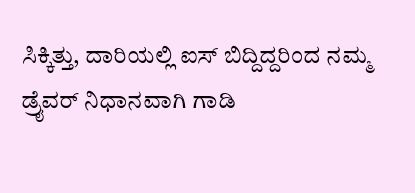ಸಿಕ್ಕಿತ್ತು, ದಾರಿಯಲ್ಲಿ ಐಸ್ ಬಿದ್ದಿದ್ದರಿಂದ ನಮ್ಮ ಡ್ರೈವರ್ ನಿಧಾನವಾಗಿ ಗಾಡಿ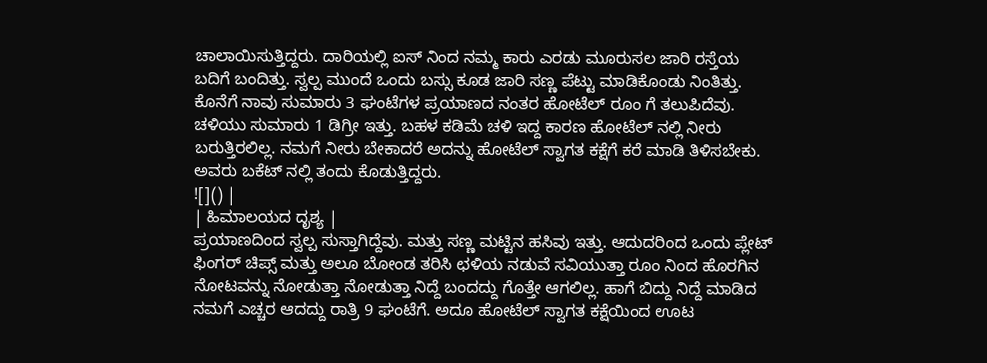ಚಾಲಾಯಿಸುತ್ತಿದ್ದರು. ದಾರಿಯಲ್ಲಿ ಐಸ್ ನಿಂದ ನಮ್ಮ ಕಾರು ಎರಡು ಮೂರುಸಲ ಜಾರಿ ರಸ್ತೆಯ ಬದಿಗೆ ಬಂದಿತ್ತು. ಸ್ವಲ್ಪ ಮುಂದೆ ಒಂದು ಬಸ್ಸು ಕೂಡ ಜಾರಿ ಸಣ್ಣ ಪೆಟ್ಟು ಮಾಡಿಕೊಂಡು ನಿಂತಿತ್ತು. ಕೊನೆಗೆ ನಾವು ಸುಮಾರು 3 ಘಂಟೆಗಳ ಪ್ರಯಾಣದ ನಂತರ ಹೋಟೆಲ್ ರೂಂ ಗೆ ತಲುಪಿದೆವು. ಚಳಿಯು ಸುಮಾರು 1 ಡಿಗ್ರೀ ಇತ್ತು. ಬಹಳ ಕಡಿಮೆ ಚಳಿ ಇದ್ದ ಕಾರಣ ಹೋಟೆಲ್ ನಲ್ಲಿ ನೀರು ಬರುತ್ತಿರಲಿಲ್ಲ. ನಮಗೆ ನೀರು ಬೇಕಾದರೆ ಅದನ್ನು ಹೋಟೆಲ್ ಸ್ವಾಗತ ಕಕ್ಷೆಗೆ ಕರೆ ಮಾಡಿ ತಿಳಿಸಬೇಕು. ಅವರು ಬಕೆಟ್ ನಲ್ಲಿ ತಂದು ಕೊಡುತ್ತಿದ್ದರು.
![]() |
| ಹಿಮಾಲಯದ ದೃಶ್ಯ |
ಪ್ರಯಾಣದಿಂದ ಸ್ವಲ್ಪ ಸುಸ್ತಾಗಿದ್ದೆವು. ಮತ್ತು ಸಣ್ಣ ಮಟ್ಟಿನ ಹಸಿವು ಇತ್ತು. ಆದುದರಿಂದ ಒಂದು ಪ್ಲೇಟ್ ಫಿಂಗರ್ ಚಿಪ್ಸ್ ಮತ್ತು ಅಲೂ ಬೋಂಡ ತರಿಸಿ ಛಳಿಯ ನಡುವೆ ಸವಿಯುತ್ತಾ ರೂಂ ನಿಂದ ಹೊರಗಿನ ನೋಟವನ್ನು ನೋಡುತ್ತಾ ನೋಡುತ್ತಾ ನಿದ್ದೆ ಬಂದದ್ದು ಗೊತ್ತೇ ಆಗಲಿಲ್ಲ. ಹಾಗೆ ಬಿದ್ದು ನಿದ್ದೆ ಮಾಡಿದ ನಮಗೆ ಎಚ್ಚರ ಆದದ್ದು ರಾತ್ರಿ 9 ಘಂಟೆಗೆ. ಅದೂ ಹೋಟೆಲ್ ಸ್ವಾಗತ ಕಕ್ಷೆಯಿಂದ ಊಟ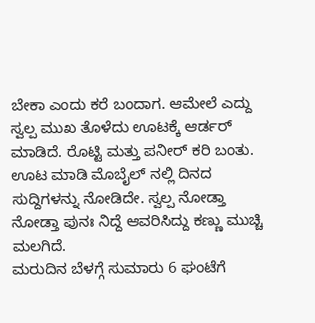ಬೇಕಾ ಎಂದು ಕರೆ ಬಂದಾಗ. ಆಮೇಲೆ ಎದ್ದು ಸ್ವಲ್ಪ ಮುಖ ತೊಳೆದು ಊಟಕ್ಕೆ ಆರ್ಡರ್ ಮಾಡಿದೆ. ರೊಟ್ಟಿ ಮತ್ತು ಪನೀರ್ ಕರಿ ಬಂತು. ಊಟ ಮಾಡಿ ಮೊಬೈಲ್ ನಲ್ಲಿ ದಿನದ ಸುದ್ದಿಗಳನ್ನು ನೋಡಿದೇ. ಸ್ವಲ್ಪ ನೋಡ್ತಾ ನೋಡ್ತಾ ಪುನಃ ನಿದ್ದೆ ಆವರಿಸಿದ್ದು ಕಣ್ಣು ಮುಚ್ಚಿ ಮಲಗಿದೆ.
ಮರುದಿನ ಬೆಳಗ್ಗೆ ಸುಮಾರು 6 ಘಂಟೆಗೆ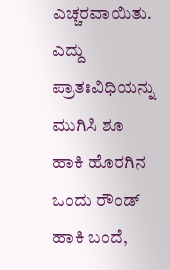ಎಚ್ಚರವಾಯಿತು. ಎದ್ದು ಪ್ರಾತಃವಿಧಿಯನ್ನು ಮುಗಿಸಿ ಶೂ ಹಾಕಿ ಹೊರಗಿನ ಒಂದು ರೌಂಡ್ ಹಾಕಿ ಬಂದೆ,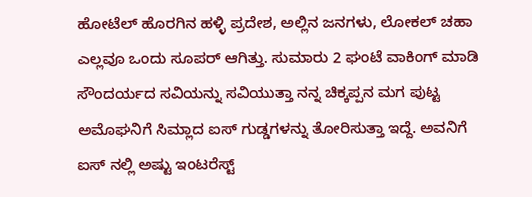ಹೋಟೆಲ್ ಹೊರಗಿನ ಹಳ್ಳಿ ಪ್ರದೇಶ, ಅಲ್ಲಿನ ಜನಗಳು, ಲೋಕಲ್ ಚಹಾ ಎಲ್ಲವೂ ಒಂದು ಸೂಪರ್ ಆಗಿತ್ತು. ಸುಮಾರು 2 ಘಂಟೆ ವಾಕಿಂಗ್ ಮಾಡಿ ಸೌಂದರ್ಯದ ಸವಿಯನ್ನು ಸವಿಯುತ್ತಾ ನನ್ನ ಚಿಕ್ಕಪ್ಪನ ಮಗ ಪುಟ್ಟ ಅಮೊಘನಿಗೆ ಸಿಮ್ಲಾದ ಐಸ್ ಗುಡ್ಡಗಳನ್ನು ತೋರಿಸುತ್ತಾ ಇದ್ದೆ. ಅವನಿಗೆ ಐಸ್ ನಲ್ಲಿ ಅಷ್ಟು ಇಂಟರೆಸ್ಟ್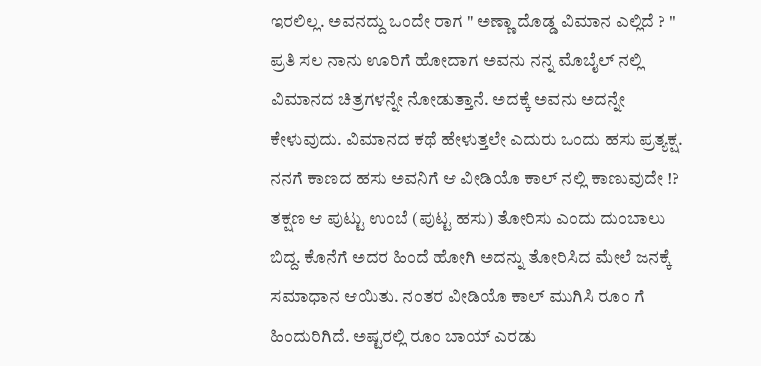ಇರಲಿಲ್ಲ. ಅವನದ್ದು ಒಂದೇ ರಾಗ " ಅಣ್ಣಾ ದೊಡ್ಡ ವಿಮಾನ ಎಲ್ಲಿದೆ ? '' ಪ್ರತಿ ಸಲ ನಾನು ಊರಿಗೆ ಹೋದಾಗ ಅವನು ನನ್ನ ಮೊಬೈಲ್ ನಲ್ಲಿ ವಿಮಾನದ ಚಿತ್ರಗಳನ್ನೇ ನೋಡುತ್ತಾನೆ. ಅದಕ್ಕೆ ಅವನು ಅದನ್ನೇ ಕೇಳುವುದು. ವಿಮಾನದ ಕಥೆ ಹೇಳುತ್ತಲೇ ಎದುರು ಒಂದು ಹಸು ಪ್ರತ್ಯಕ್ಷ. ನನಗೆ ಕಾಣದ ಹಸು ಅವನಿಗೆ ಆ ವೀಡಿಯೊ ಕಾಲ್ ನಲ್ಲಿ ಕಾಣುವುದೇ !? ತಕ್ಷಣ ಆ ಪುಟ್ಟು ಉಂಬೆ (ಪುಟ್ಟ ಹಸು) ತೋರಿಸು ಎಂದು ದುಂಬಾಲು ಬಿದ್ದ. ಕೊನೆಗೆ ಅದರ ಹಿಂದೆ ಹೋಗಿ ಅದನ್ನು ತೋರಿಸಿದ ಮೇಲೆ ಜನಕ್ಕೆ ಸಮಾಧಾನ ಆಯಿತು. ನಂತರ ವೀಡಿಯೊ ಕಾಲ್ ಮುಗಿಸಿ ರೂಂ ಗೆ ಹಿಂದುರಿಗಿದೆ. ಅಷ್ಟರಲ್ಲಿ ರೂಂ ಬಾಯ್ ಎರಡು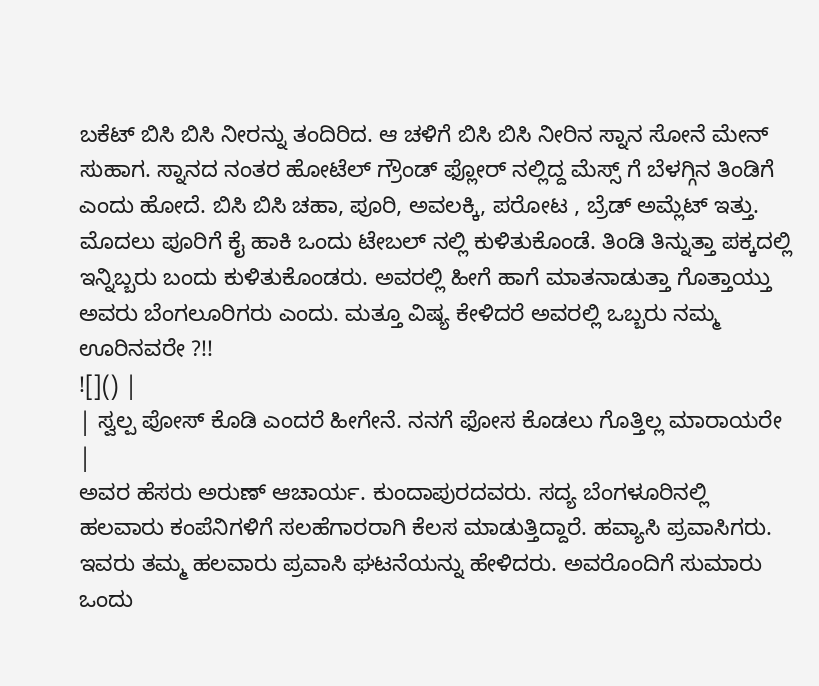ಬಕೆಟ್ ಬಿಸಿ ಬಿಸಿ ನೀರನ್ನು ತಂದಿರಿದ. ಆ ಚಳಿಗೆ ಬಿಸಿ ಬಿಸಿ ನೀರಿನ ಸ್ನಾನ ಸೋನೆ ಮೇನ್ ಸುಹಾಗ. ಸ್ನಾನದ ನಂತರ ಹೋಟೆಲ್ ಗ್ರೌಂಡ್ ಫ್ಲೋರ್ ನಲ್ಲಿದ್ದ ಮೆಸ್ಸ್ ಗೆ ಬೆಳಗ್ಗಿನ ತಿಂಡಿಗೆ ಎಂದು ಹೋದೆ. ಬಿಸಿ ಬಿಸಿ ಚಹಾ, ಪೂರಿ, ಅವಲಕ್ಕಿ, ಪರೋಟ , ಬ್ರೆಡ್ ಅಮ್ಲೆಟ್ ಇತ್ತು. ಮೊದಲು ಪೂರಿಗೆ ಕೈ ಹಾಕಿ ಒಂದು ಟೇಬಲ್ ನಲ್ಲಿ ಕುಳಿತುಕೊಂಡೆ. ತಿಂಡಿ ತಿನ್ನುತ್ತಾ ಪಕ್ಕದಲ್ಲಿ ಇನ್ನಿಬ್ಬರು ಬಂದು ಕುಳಿತುಕೊಂಡರು. ಅವರಲ್ಲಿ ಹೀಗೆ ಹಾಗೆ ಮಾತನಾಡುತ್ತಾ ಗೊತ್ತಾಯ್ತು ಅವರು ಬೆಂಗಲೂರಿಗರು ಎಂದು. ಮತ್ತೂ ವಿಷ್ಯ ಕೇಳಿದರೆ ಅವರಲ್ಲಿ ಒಬ್ಬರು ನಮ್ಮ ಊರಿನವರೇ ?!!
![]() |
| ಸ್ವಲ್ಪ ಪೋಸ್ ಕೊಡಿ ಎಂದರೆ ಹೀಗೇನೆ. ನನಗೆ ಫೋಸ ಕೊಡಲು ಗೊತ್ತಿಲ್ಲ ಮಾರಾಯರೇ |
ಅವರ ಹೆಸರು ಅರುಣ್ ಆಚಾರ್ಯ. ಕುಂದಾಪುರದವರು. ಸದ್ಯ ಬೆಂಗಳೂರಿನಲ್ಲಿ ಹಲವಾರು ಕಂಪೆನಿಗಳಿಗೆ ಸಲಹೆಗಾರರಾಗಿ ಕೆಲಸ ಮಾಡುತ್ತಿದ್ದಾರೆ. ಹವ್ಯಾಸಿ ಪ್ರವಾಸಿಗರು. ಇವರು ತಮ್ಮ ಹಲವಾರು ಪ್ರವಾಸಿ ಘಟನೆಯನ್ನು ಹೇಳಿದರು. ಅವರೊಂದಿಗೆ ಸುಮಾರು ಒಂದು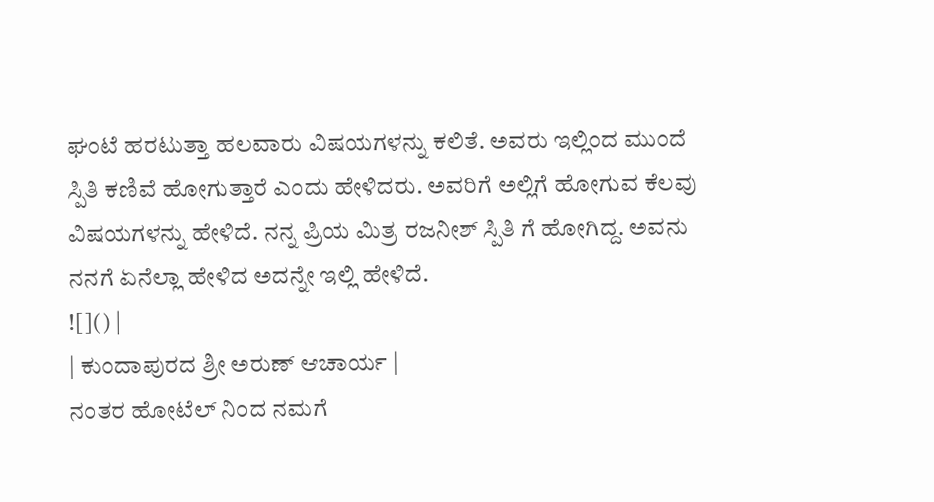ಘಂಟೆ ಹರಟುತ್ತಾ ಹಲವಾರು ವಿಷಯಗಳನ್ನು ಕಲಿತೆ. ಅವರು ಇಲ್ಲಿಂದ ಮುಂದೆ ಸ್ಪಿತಿ ಕಣಿವೆ ಹೋಗುತ್ತಾರೆ ಎಂದು ಹೇಳಿದರು. ಅವರಿಗೆ ಅಲ್ಲಿಗೆ ಹೋಗುವ ಕೆಲವು ವಿಷಯಗಳನ್ನು ಹೇಳಿದೆ. ನನ್ನ ಪ್ರಿಯ ಮಿತ್ರ ರಜನೀಶ್ ಸ್ಪಿತಿ ಗೆ ಹೋಗಿದ್ದ. ಅವನು ನನಗೆ ಏನೆಲ್ಲಾ ಹೇಳಿದ ಅದನ್ನೇ ಇಲ್ಲಿ ಹೇಳಿದೆ.
![]() |
| ಕುಂದಾಪುರದ ಶ್ರೀ ಅರುಣ್ ಆಚಾರ್ಯ |
ನಂತರ ಹೋಟೆಲ್ ನಿಂದ ನಮಗೆ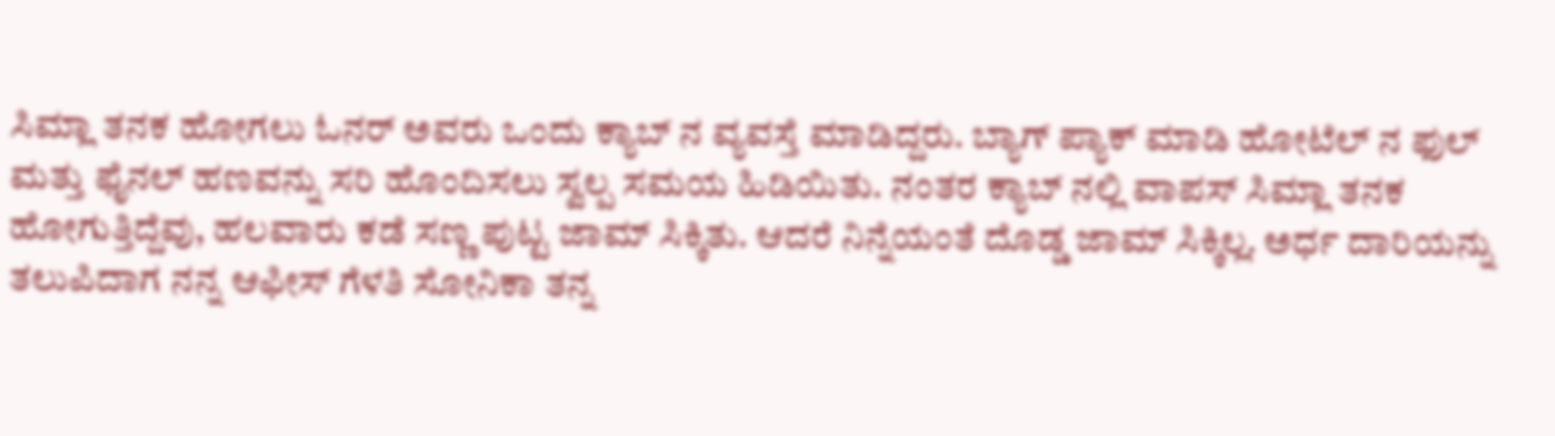ಸಿಮ್ಲಾ ತನಕ ಹೋಗಲು ಓನರ್ ಅವರು ಒಂದು ಕ್ಯಾಬ್ ನ ವ್ಯವಸ್ತೆ ಮಾಡಿದ್ದರು. ಬ್ಯಾಗ್ ಪ್ಯಾಕ್ ಮಾಡಿ ಹೋಟೆಲ್ ನ ಫುಲ್ ಮತ್ತು ಫೈನಲ್ ಹಣವನ್ನು ಸರಿ ಹೊಂದಿಸಲು ಸ್ವಲ್ಪ ಸಮಯ ಹಿಡಿಯಿತು. ನಂತರ ಕ್ಯಾಬ್ ನಲ್ಲಿ ವಾಪಸ್ ಸಿಮ್ಲಾ ತನಕ ಹೋಗುತ್ತಿದ್ದೆವು, ಹಲವಾರು ಕಡೆ ಸಣ್ಣ ಪುಟ್ಟ ಜಾಮ್ ಸಿಕ್ಕಿತು. ಆದರೆ ನಿನ್ನೆಯಂತೆ ದೊಡ್ಡ ಜಾಮ್ ಸಿಕ್ಕಿಲ್ಲ. ಅರ್ಧ ದಾರಿಯನ್ನು ತಲುಪಿದಾಗ ನನ್ನ ಆಫೀಸ್ ಗೆಳತಿ ಸೋನಿಕಾ ತನ್ನ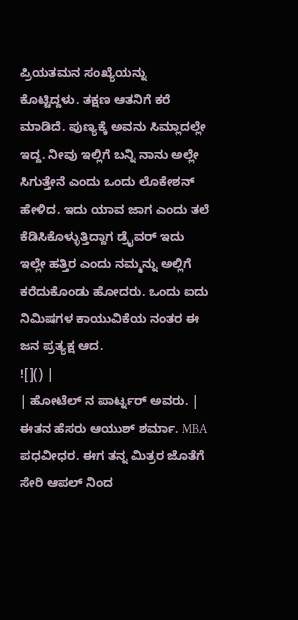ಪ್ರಿಯತಮನ ಸಂಖ್ಯೆಯನ್ನು ಕೊಟ್ಟಿದ್ದಳು. ತಕ್ಷಣ ಆತನಿಗೆ ಕರೆ ಮಾಡಿದೆ. ಪುಣ್ಯಕ್ಕೆ ಅವನು ಸಿಮ್ಲಾದಲ್ಲೇ ಇದ್ದ. ನೀವು ಇಲ್ಲಿಗೆ ಬನ್ನಿ ನಾನು ಅಲ್ಲೇ ಸಿಗುತ್ತೇನೆ ಎಂದು ಒಂದು ಲೊಕೇಶನ್ ಹೇಳಿದ. ಇದು ಯಾವ ಜಾಗ ಎಂದು ತಲೆ ಕೆಡಿಸಿಕೊಳ್ಳುತ್ತಿದ್ದಾಗ ಡ್ರೈವರ್ ಇದು ಇಲ್ಲೇ ಹತ್ತಿರ ಎಂದು ನಮ್ಮನ್ನು ಅಲ್ಲಿಗೆ ಕರೆದುಕೊಂಡು ಹೋದರು. ಒಂದು ಐದು ನಿಮಿಷಗಳ ಕಾಯುವಿಕೆಯ ನಂತರ ಈ ಜನ ಪ್ರತ್ಯಕ್ಷ ಆದ.
![]() |
| ಹೋಟೆಲ್ ನ ಪಾರ್ಟ್ನರ್ ಅವರು. |
ಈತನ ಹೆಸರು ಆಯುಶ್ ಶರ್ಮಾ. MBA ಪಧವೀಧರ. ಈಗ ತನ್ನ ಮಿತ್ರರ ಜೊತೆಗೆ ಸೇರಿ ಆಪಲ್ ನಿಂದ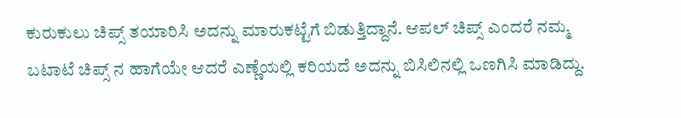ಕುರುಕುಲು ಚಿಪ್ಸ್ ತಯಾರಿಸಿ ಅದನ್ನು ಮಾರುಕಟ್ಟೆಗೆ ಬಿಡುತ್ತಿದ್ದಾನೆ. ಆಪಲ್ ಚಿಪ್ಸ್ ಎಂದರೆ ನಮ್ಮ ಬಟಾಟೆ ಚಿಪ್ಸ್ ನ ಹಾಗೆಯೇ ಆದರೆ ಎಣ್ಣೆಯಲ್ಲಿ ಕರಿಯದೆ ಅದನ್ನು ಬಿಸಿಲಿನಲ್ಲಿ ಒಣಗಿಸಿ ಮಾಡಿದ್ದು.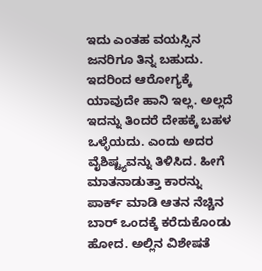ಇದು ಎಂತಹ ವಯಸ್ಸಿನ ಜನರಿಗೂ ತಿನ್ನ ಬಹುದು. ಇದರಿಂದ ಆರೋಗ್ಯಕ್ಕೆ ಯಾವುದೇ ಹಾನಿ ಇಲ್ಲ. ಅಲ್ಲದೆ ಇದನ್ನು ತಿಂದರೆ ದೇಹಕ್ಕೆ ಬಹಳ ಒಳ್ಳೆಯದು. ಎಂದು ಅದರ ವೈಶಿಷ್ಟ್ಯವನ್ನು ತಿಳಿಸಿದ. ಹೀಗೆ ಮಾತನಾಡುತ್ತಾ ಕಾರನ್ನು ಪಾರ್ಕ್ ಮಾಡಿ ಆತನ ನೆಚ್ಚಿನ ಬಾರ್ ಒಂದಕ್ಕೆ ಕರೆದುಕೊಂಡು ಹೋದ. ಅಲ್ಲಿನ ವಿಶೇಷತೆ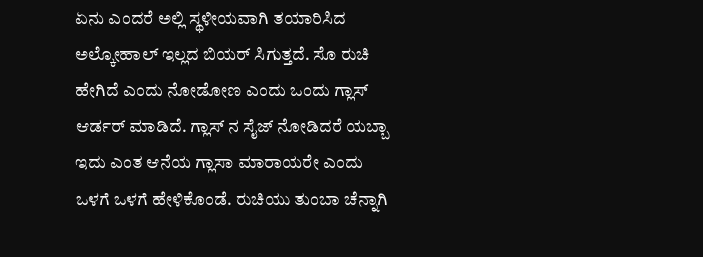ಏನು ಎಂದರೆ ಅಲ್ಲಿ ಸ್ಥಳೀಯವಾಗಿ ತಯಾರಿಸಿದ ಅಲ್ಕೋಹಾಲ್ ಇಲ್ಲದ ಬಿಯರ್ ಸಿಗುತ್ತದೆ. ಸೊ ರುಚಿ ಹೇಗಿದೆ ಎಂದು ನೋಡೋಣ ಎಂದು ಒಂದು ಗ್ಲಾಸ್ ಆರ್ಡರ್ ಮಾಡಿದೆ. ಗ್ಲಾಸ್ ನ ಸೈಜ್ ನೋಡಿದರೆ ಯಬ್ಬಾ ಇದು ಎಂತ ಆನೆಯ ಗ್ಲಾಸಾ ಮಾರಾಯರೇ ಎಂದು ಒಳಗೆ ಒಳಗೆ ಹೇಳಿಕೊಂಡೆ. ರುಚಿಯು ತುಂಬಾ ಚೆನ್ನಾಗಿ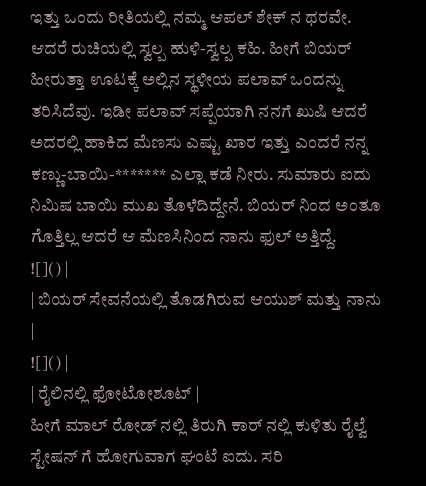ಇತ್ತು ಒಂದು ರೀತಿಯಲ್ಲಿ ನಮ್ಮ ಆಪಲ್ ಶೇಕ್ ನ ಥರವೇ. ಆದರೆ ರುಚಿಯಲ್ಲಿ ಸ್ವಲ್ಪ ಹುಳಿ-ಸ್ವಲ್ಪ ಕಹಿ. ಹೀಗೆ ಬಿಯರ್ ಹೀರುತ್ತಾ ಊಟಕ್ಕೆ ಅಲ್ಲಿನ ಸ್ಥಳೀಯ ಪಲಾವ್ ಒಂದನ್ನು ತರಿಸಿದೆವು. ಇಡೀ ಪಲಾವ್ ಸಪ್ಪೆಯಾಗಿ ನನಗೆ ಖುಷಿ ಆದರೆ ಅದರಲ್ಲಿ ಹಾಕಿದ ಮೆಣಸು ಎಷ್ಟು ಖಾರ ಇತ್ತು ಎಂದರೆ ನನ್ನ ಕಣ್ಣು-ಬಾಯಿ-******* ಎಲ್ಲಾ ಕಡೆ ನೀರು. ಸುಮಾರು ಐದು ನಿಮಿಷ ಬಾಯಿ ಮುಖ ತೊಳೆದಿದ್ದೇನೆ. ಬಿಯರ್ ನಿಂದ ಅಂತೂ ಗೊತ್ತಿಲ್ಲ ಆದರೆ ಆ ಮೆಣಸಿನಿಂದ ನಾನು ಫುಲ್ ಅತ್ತಿದ್ದೆ.
![]() |
| ಬಿಯರ್ ಸೇವನೆಯಲ್ಲಿ ತೊಡಗಿರುವ ಆಯುಶ್ ಮತ್ತು ನಾನು |
![]() |
| ರೈಲಿನಲ್ಲಿ ಫೋಟೋಶೂಟ್ |
ಹೀಗೆ ಮಾಲ್ ರೋಡ್ ನಲ್ಲಿ ತಿರುಗಿ ಕಾರ್ ನಲ್ಲಿ ಕುಳಿತು ರೈಲ್ವೆ ಸ್ಟೇಷನ್ ಗೆ ಹೋಗುವಾಗ ಘಂಟೆ ಐದು. ಸರಿ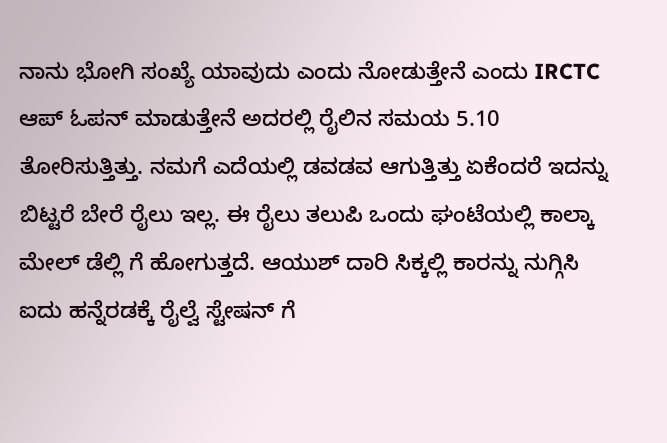ನಾನು ಭೋಗಿ ಸಂಖ್ಯೆ ಯಾವುದು ಎಂದು ನೋಡುತ್ತೇನೆ ಎಂದು IRCTC ಆಪ್ ಓಪನ್ ಮಾಡುತ್ತೇನೆ ಅದರಲ್ಲಿ ರೈಲಿನ ಸಮಯ 5.10 ತೋರಿಸುತ್ತಿತ್ತು. ನಮಗೆ ಎದೆಯಲ್ಲಿ ಡವಡವ ಆಗುತ್ತಿತ್ತು ಏಕೆಂದರೆ ಇದನ್ನು ಬಿಟ್ಟರೆ ಬೇರೆ ರೈಲು ಇಲ್ಲ. ಈ ರೈಲು ತಲುಪಿ ಒಂದು ಘಂಟೆಯಲ್ಲಿ ಕಾಲ್ಕಾ ಮೇಲ್ ಡೆಲ್ಲಿ ಗೆ ಹೋಗುತ್ತದೆ. ಆಯುಶ್ ದಾರಿ ಸಿಕ್ಕಲ್ಲಿ ಕಾರನ್ನು ನುಗ್ಗಿಸಿ ಐದು ಹನ್ನೆರಡಕ್ಕೆ ರೈಲ್ವೆ ಸ್ಟೇಷನ್ ಗೆ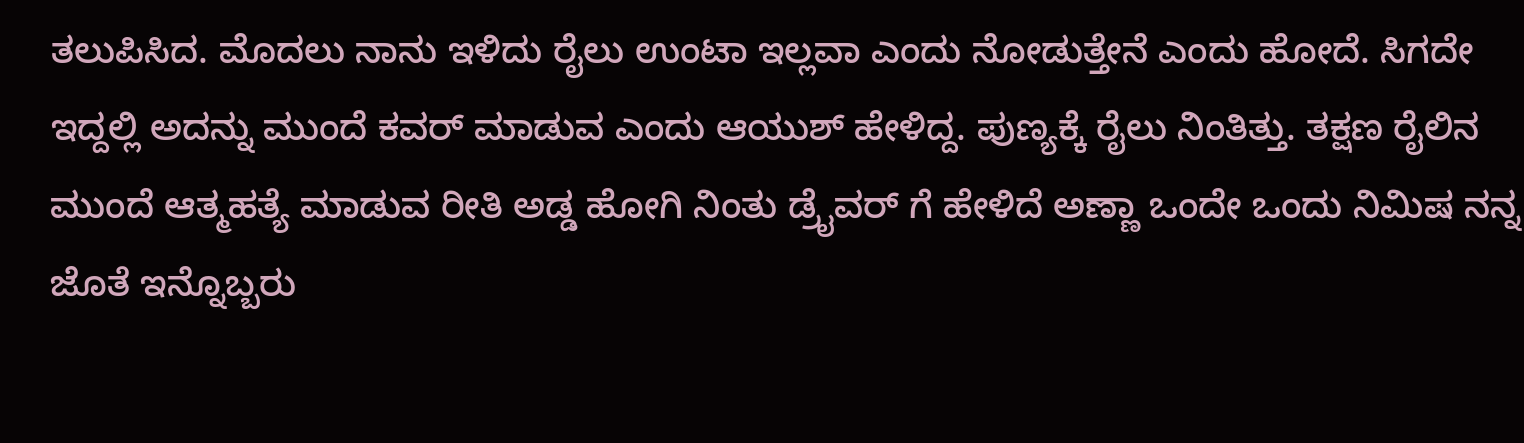ತಲುಪಿಸಿದ. ಮೊದಲು ನಾನು ಇಳಿದು ರೈಲು ಉಂಟಾ ಇಲ್ಲವಾ ಎಂದು ನೋಡುತ್ತೇನೆ ಎಂದು ಹೋದೆ. ಸಿಗದೇ ಇದ್ದಲ್ಲಿ ಅದನ್ನು ಮುಂದೆ ಕವರ್ ಮಾಡುವ ಎಂದು ಆಯುಶ್ ಹೇಳಿದ್ದ. ಪುಣ್ಯಕ್ಕೆ ರೈಲು ನಿಂತಿತ್ತು. ತಕ್ಷಣ ರೈಲಿನ ಮುಂದೆ ಆತ್ಮಹತ್ಯೆ ಮಾಡುವ ರೀತಿ ಅಡ್ಡ ಹೋಗಿ ನಿಂತು ಡ್ರೈವರ್ ಗೆ ಹೇಳಿದೆ ಅಣ್ಣಾ ಒಂದೇ ಒಂದು ನಿಮಿಷ ನನ್ನ ಜೊತೆ ಇನ್ನೊಬ್ಬರು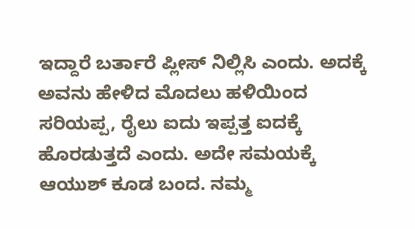ಇದ್ದಾರೆ ಬರ್ತಾರೆ ಪ್ಲೀಸ್ ನಿಲ್ಲಿಸಿ ಎಂದು. ಅದಕ್ಕೆ ಅವನು ಹೇಳಿದ ಮೊದಲು ಹಳಿಯಿಂದ ಸರಿಯಪ್ಪ, ರೈಲು ಐದು ಇಪ್ಪತ್ತ ಐದಕ್ಕೆ ಹೊರಡುತ್ತದೆ ಎಂದು. ಅದೇ ಸಮಯಕ್ಕೆ ಆಯುಶ್ ಕೂಡ ಬಂದ. ನಮ್ಮ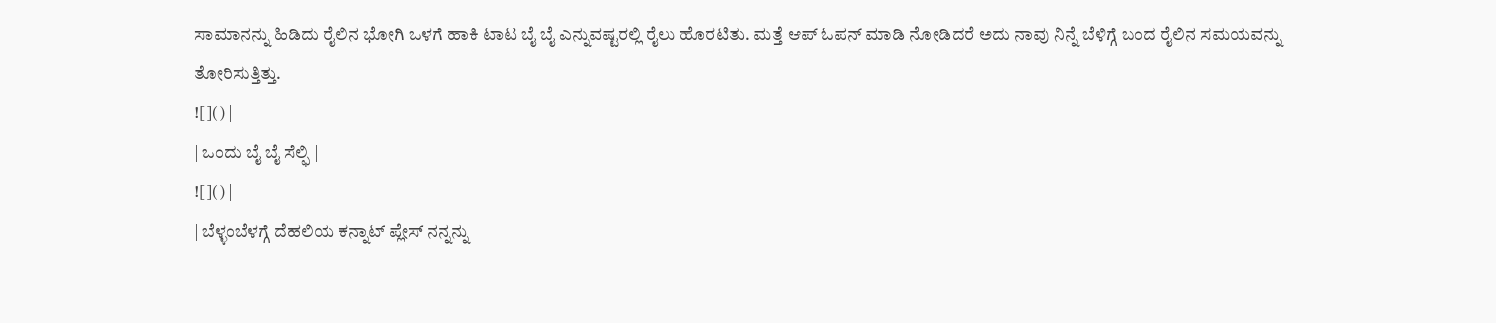ಸಾಮಾನನ್ನು ಹಿಡಿದು ರೈಲಿನ ಭೋಗಿ ಒಳಗೆ ಹಾಕಿ ಟಾಟ ಬೈ ಬೈ ಎನ್ನುವಷ್ಟರಲ್ಲಿ ರೈಲು ಹೊರಟಿತು. ಮತ್ತೆ ಆಪ್ ಓಪನ್ ಮಾಡಿ ನೋಡಿದರೆ ಅದು ನಾವು ನಿನ್ನೆ ಬೆಳಿಗ್ಗೆ ಬಂದ ರೈಲಿನ ಸಮಯವನ್ನು ತೋರಿಸುತ್ತಿತ್ತು.
![]() |
| ಒಂದು ಬೈ ಬೈ ಸೆಲ್ಫಿ |
![]() |
| ಬೆಳ್ಳಂಬೆಳಗ್ಗೆ ದೆಹಲಿಯ ಕನ್ನಾಟ್ ಪ್ಲೇಸ್ ನನ್ನನ್ನು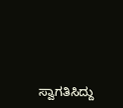ಸ್ವಾಗತಿಸಿದ್ದು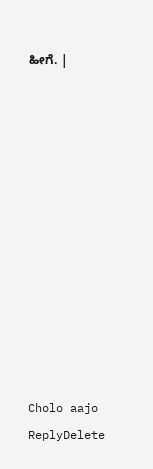ಹೀಗೆ. |












Cholo aajo
ReplyDelete